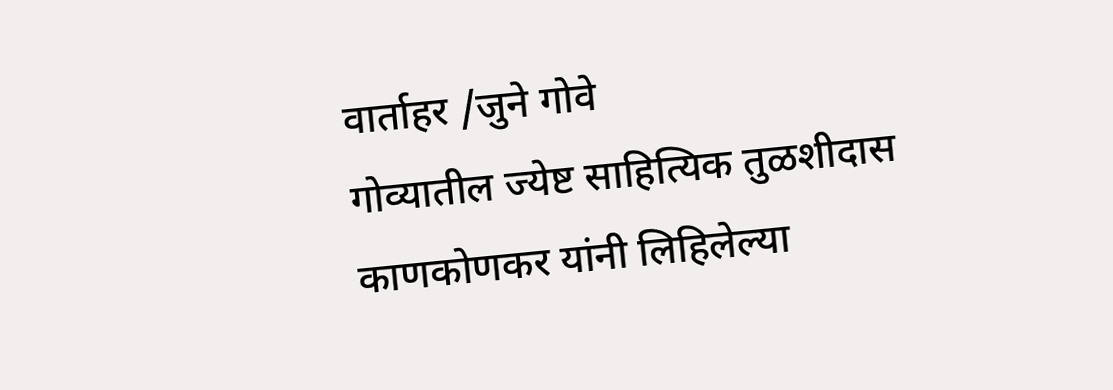वार्ताहर /जुने गोवे
गोव्यातील ज्येष्ट साहित्यिक तुळशीदास काणकोणकर यांनी लिहिलेल्या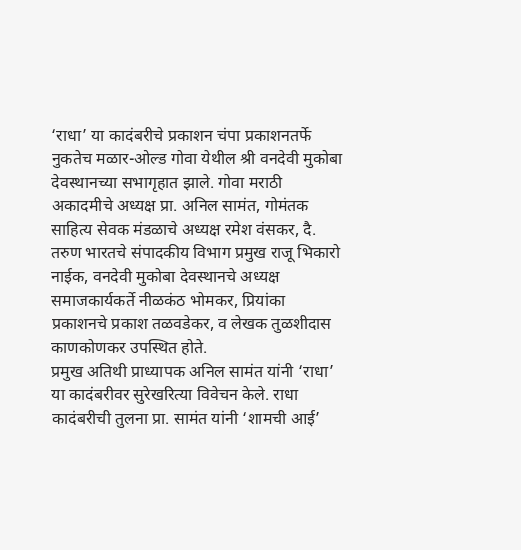‘राधा’ या कादंबरीचे प्रकाशन चंपा प्रकाशनतर्फे नुकतेच मळार-ओल्ड गोवा येथील श्री वनदेवी मुकोबा देवस्थानच्या सभागृहात झाले. गोवा मराठी अकादमीचे अध्यक्ष प्रा. अनिल सामंत, गोमंतक साहित्य सेवक मंडळाचे अध्यक्ष रमेश वंसकर, दै. तरुण भारतचे संपादकीय विभाग प्रमुख राजू भिकारो नाईक, वनदेवी मुकोबा देवस्थानचे अध्यक्ष समाजकार्यकर्ते नीळकंठ भोमकर, प्रियांका प्रकाशनचे प्रकाश तळवडेकर, व लेखक तुळशीदास काणकोणकर उपस्थित होते.
प्रमुख अतिथी प्राध्यापक अनिल सामंत यांनी ‘राधा’ या कादंबरीवर सुरेखरित्या विवेचन केले. राधा कादंबरीची तुलना प्रा. सामंत यांनी ‘शामची आई’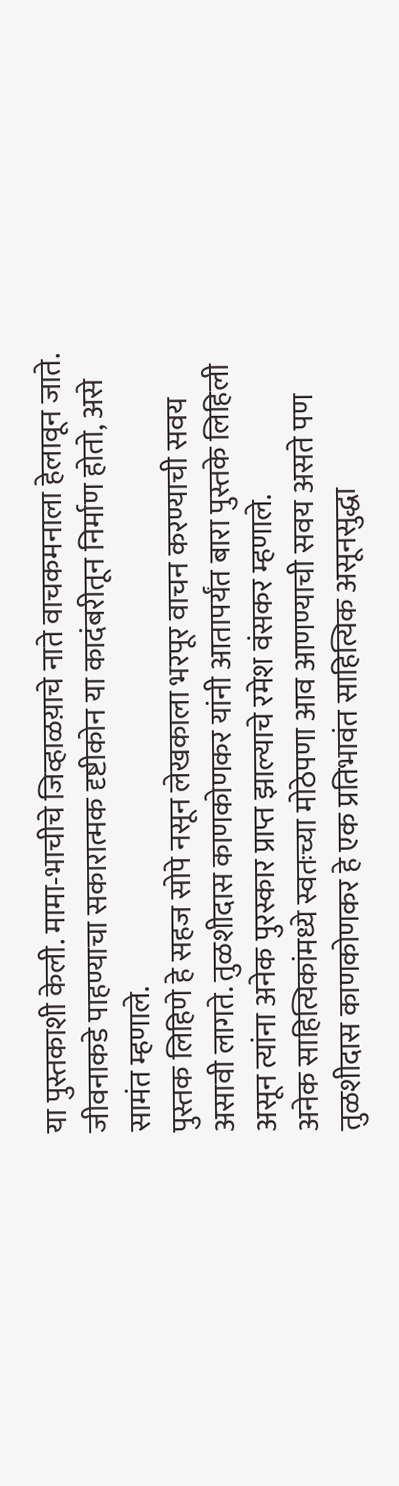या पुस्तकाशी केली. मामा-भाचीचे जिव्हाळय़ाचे नाते वाचकमनाला हेलावून जाते. जीवनाकडे पाहण्याचा सकारात्मक दृष्टीकोन या कादंबरीतून निर्माण होतो, असे सामंत म्हणाले.
पुस्तक लिहिणे हे सहज सोपे नसून लेखकाला भरपूर वाचन करण्याची सवय असावी लागते. तुळशीदास काणकोणकर यांनी आतापर्यंत बारा पुस्तके लिहिली असून त्यांना अनेक पुरस्कार प्राप्त झाल्याचे रमेश वंसकर म्हणाले.
अनेक साहित्यिकांमध्ये स्वतःच्या मोठेपणा आव आणण्याची सवय असते पण तुळशीदास काणकोणकर हे एक प्रतिभावंत साहित्यिक असूनसुद्धा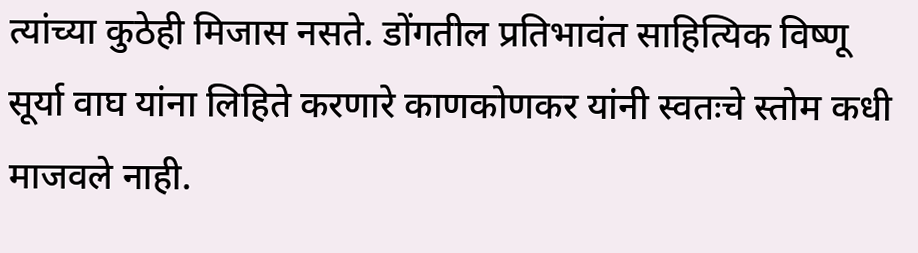त्यांच्या कुठेही मिजास नसते. डोंगतील प्रतिभावंत साहित्यिक विष्णू सूर्या वाघ यांना लिहिते करणारे काणकोणकर यांनी स्वतःचे स्तोम कधी माजवले नाही.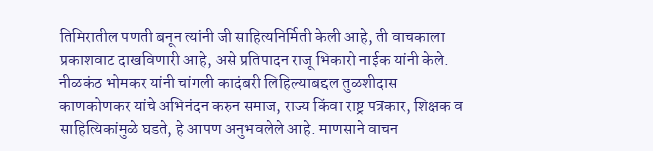तिमिरातील पणती बनून त्यांनी जी साहित्यनिर्मिती केली आहे, ती वाचकाला प्रकाशवाट दाखविणारी आहे, असे प्रतिपादन राजू भिकारो नाईक यांनी केले.
नीळकंठ भोमकर यांनी चांगली कादंबरी लिहिल्याबद्दल तुळशीदास काणकोणकर यांचे अभिनंदन करुन समाज, राज्य किंवा राष्ट्र पत्रकार, शिक्षक व साहित्यिकांमुळे घडते, हे आपण अनुभवलेले आहे. माणसाने वाचन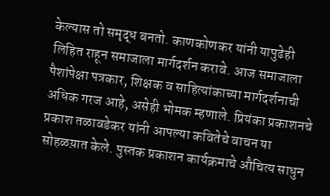केल्यास तो समृद्ध बनतो. काणकोणकर यांनी यापुढेही लिहित राहून समाजाला मार्गदर्शन करावे. आज समाजाला पैशांपेक्षा पत्रकार, शिक्षक व साहित्यांकाच्या मार्गदर्शनाची अधिक गरज आहे, असेही भोमक म्हणाले. प्रियंका प्रकाशनचे प्रकाश तळावडेकर यांनी आपल्या कवितेचे वाचन या सोहळय़ात केले. पुस्तक प्रकाशन कार्यक्रमाचे औचित्य साधुन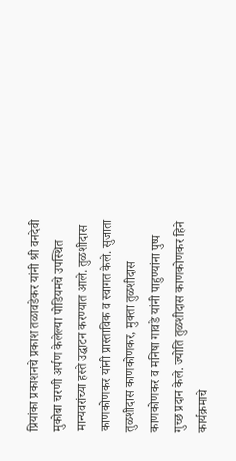प्रियांका प्रकाशनचे प्रकाश तळावडेकर यांनी श्री वनदेवी मुकोबा चरणी अर्पण केलेल्या पोडियमचे उपस्थित मान्यवरांच्या हस्ते उद्घाटन करण्यात आले. तुळशीदास काणकोणकर यांनी प्रास्ताविक व स्वागत केले. सुजाता तुळशीदास काणकोणकर, मुक्ता तुळशीदास काणकोणकर व मनिषा गावडे यांनी पाहुण्यांना पुष्प गुच्छ प्रदान केले. ज्योति तुळशीदास काणकोणकर हिने कार्यक्रमाचे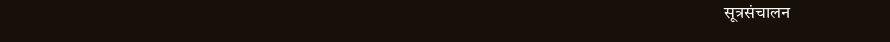सूत्रसंचालन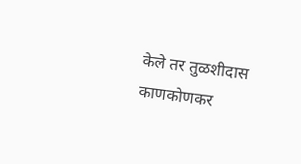केले तर तुळशीदास काणकोणकर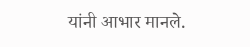यांनी आभार मानले.